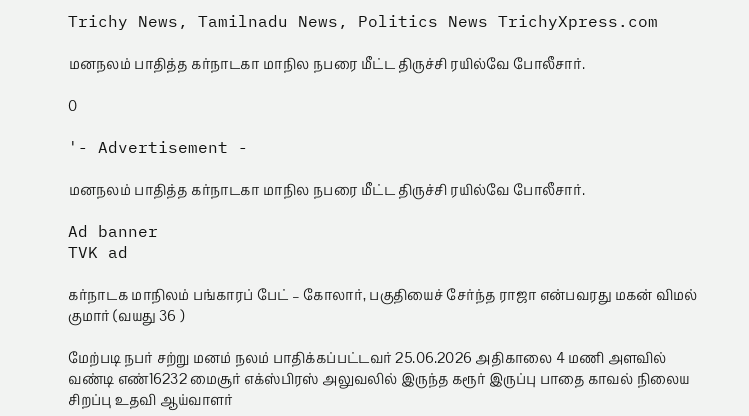Trichy News, Tamilnadu News, Politics News TrichyXpress.com

மனநலம் பாதித்த கர்நாடகா மாநில நபரை மீட்ட திருச்சி ரயில்வே போலீசார்.

0

'- Advertisement -

மனநலம் பாதித்த கர்நாடகா மாநில நபரை மீட்ட திருச்சி ரயில்வே போலீசார்.

Ad banner
TVK ad

கர்நாடக மாநிலம் பங்காரப் பேட் – கோலார், பகுதியைச் சேர்ந்த ராஜா என்பவரது மகன் விமல் குமார் (வயது 36 )

மேற்படி நபர் சற்று மனம் நலம் பாதிக்கப்பட்டவர் 25.06.2026 அதிகாலை 4 மணி அளவில் வண்டி எண்16232 மைசூர் எக்ஸ்பிரஸ் அலுவலில் இருந்த கரூர் இருப்பு பாதை காவல் நிலைய சிறப்பு உதவி ஆய்வாளர்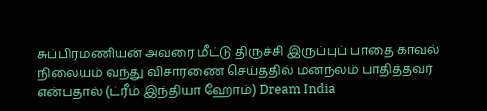சுப்பிரமணியன் அவரை மீட்டு திருச்சி இருப்புப் பாதை காவல் நிலையம் வந்து விசாரணை செய்ததில் மனநலம் பாதித்தவர் என்பதால் (ட்ரீம் இந்தியா ஹோம்) Dream India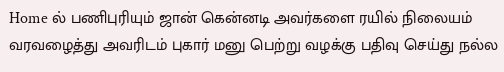Home ல் பணிபுரியும் ஜான் கென்னடி அவர்களை ரயில் நிலையம் வரவழைத்து அவரிடம் புகார் மனு பெற்று வழக்கு பதிவு செய்து நல்ல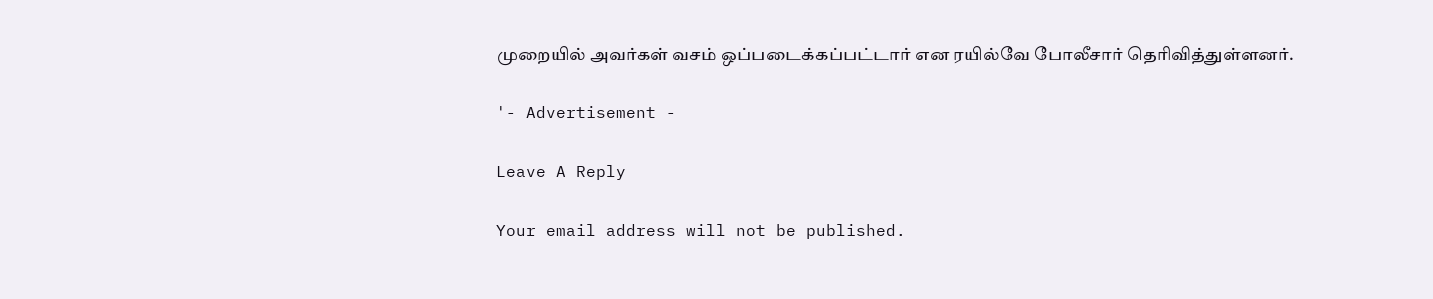முறையில் அவர்கள் வசம் ஒப்படைக்கப்பட்டார் என ரயில்வே போலீசார் தெரிவித்துள்ளனர்.

'- Advertisement -

Leave A Reply

Your email address will not be published.